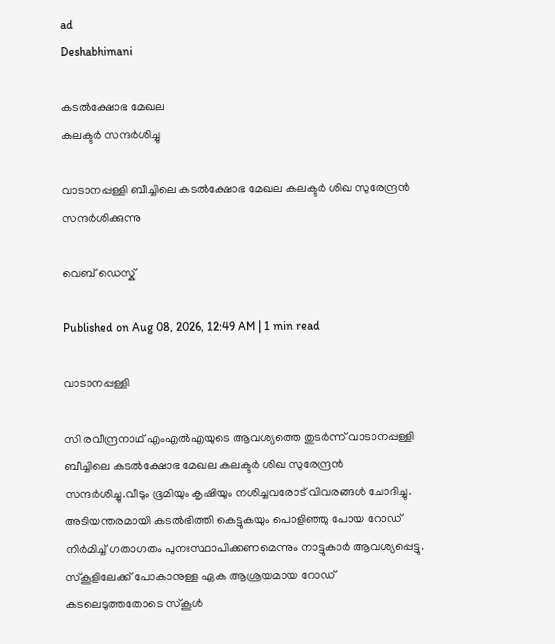ad
Deshabhimani

കടൽക്ഷോഭ മേഖല
കലക്ടർ സന്ദർശിച്ചു

വാടാനപ്പള്ളി ബീച്ചിലെ കടൽക്ഷോഭ മേഖല കലക്ടർ ശിഖ സുരേന്ദ്രൻ സന്ദർശിക്കുന്നു

വെബ് ഡെസ്ക്

Published on Aug 08, 2026, 12:49 AM | 1 min read

വാടാനപ്പള്ളി

സി രവീന്ദ്രനാഥ് എംഎൽഎയുടെ ആവശ്യത്തെ തുടർന്ന് വാടാനപ്പള്ളി ബീച്ചിലെ കടൽക്ഷോഭ മേഖല കലക്ടർ ശിഖ സുരേന്ദ്രൻ സന്ദർശിച്ചു.വീടും ഭൂമിയും കൃഷിയും നശിച്ചവരോട്‌ വിവരങ്ങൾ ചോദിച്ചു. അടിയന്തരമായി കടൽഭിത്തി കെട്ടുകയും പൊളിഞ്ഞു പോയ റോഡ് നിർമിച്ച് ഗതാഗതം പുനഃസ്ഥാപിക്കണമെന്നും നാട്ടുകാർ ആവശ്യപ്പെട്ടു. സ്കൂളിലേക്ക് പോകാനുള്ള ഏക ആശ്രയമായ റോഡ് കടലെടുത്തതോടെ സ്കൂൾ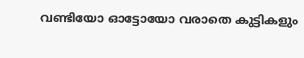വണ്ടിയോ ഓട്ടോയോ വരാതെ കുട്ടികളും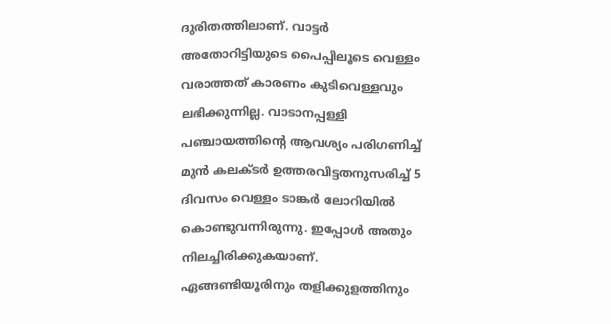ദുരിതത്തിലാണ്. വാട്ടർ അതോറിട്ടിയുടെ പൈപ്പിലൂടെ വെള്ളം വരാത്തത് കാരണം കുടിവെള്ളവും ലഭിക്കുന്നില്ല. വാടാനപ്പള്ളി പഞ്ചായത്തിന്റെ ആവശ്യം പരിഗണിച്ച് മുൻ കലക്ടർ ഉത്തരവിട്ടതനുസരിച്ച് 5 ദിവസം വെള്ളം ടാങ്കർ ലോറിയിൽ കൊണ്ടുവന്നിരുന്നു. ഇപ്പോൾ അതും നിലച്ചിരിക്കുകയാണ്. ഏങ്ങണ്ടിയൂരിനും തളിക്കുളത്തിനും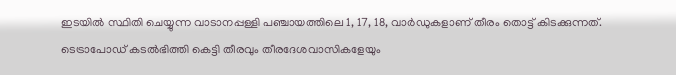ഇടയിൽ സ്ഥിതി ചെയ്യുന്ന വാടാനപ്പള്ളി പഞ്ചായത്തിലെ 1, 17, 18, വാർഡുകളാണ് തീരം തൊട്ട് കിടക്കുന്നത്. ടെട്രാപോഡ് കടൽഭിത്തി കെട്ടി തീരവും തീരദേശവാസികളേയും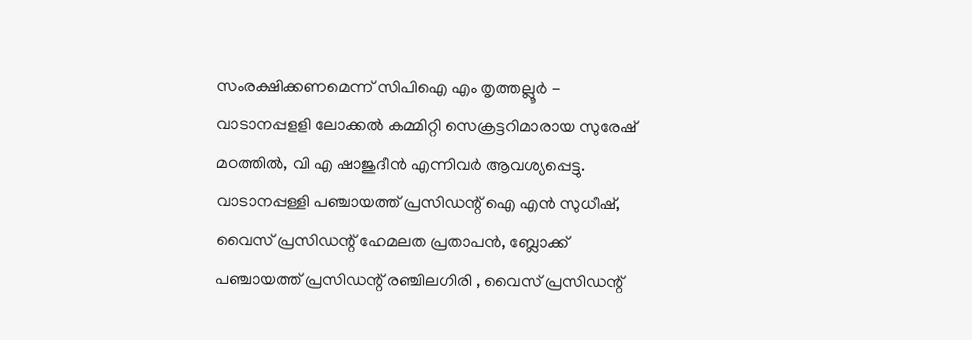സംരക്ഷിക്കണമെന്ന് സിപിഐ എം തൃത്തല്ലൂർ - വാടാനപ്പളളി ലോക്കൽ കമ്മിറ്റി സെക്രട്ടറിമാരായ സുരേഷ് മഠത്തിൽ, വി എ ഷാജുദീൻ എന്നിവർ ആവശ്യപ്പെട്ടു. വാടാനപ്പള്ളി പഞ്ചായത്ത് പ്രസിഡന്റ്‌ ഐ എൻ സുധീഷ്, വൈസ് പ്രസിഡന്റ്‌ ഹേമലത പ്രതാപൻ, ബ്ലോക്ക് പഞ്ചായത്ത് പ്രസിഡന്റ്‌ രഞ്ചിലഗിരി , വൈസ് പ്രസിഡന്റ്‌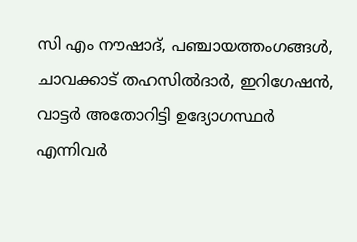സി എം നൗഷാദ്, പഞ്ചായത്തംഗങ്ങൾ, ചാവക്കാട് തഹസിൽദാർ, ഇറിഗേഷൻ, വാട്ടർ അതോറിട്ടി ഉദ്യോഗസ്ഥർ എന്നിവർ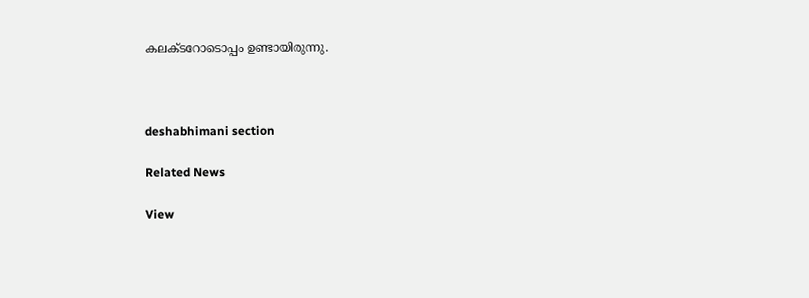കലക്ടറോടൊപ്പം ഉണ്ടായിരുന്നു.



deshabhimani section

Related News

View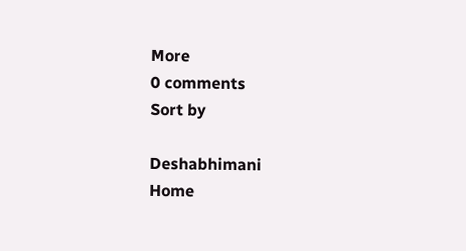More
0 comments
Sort by

Deshabhimani
Home